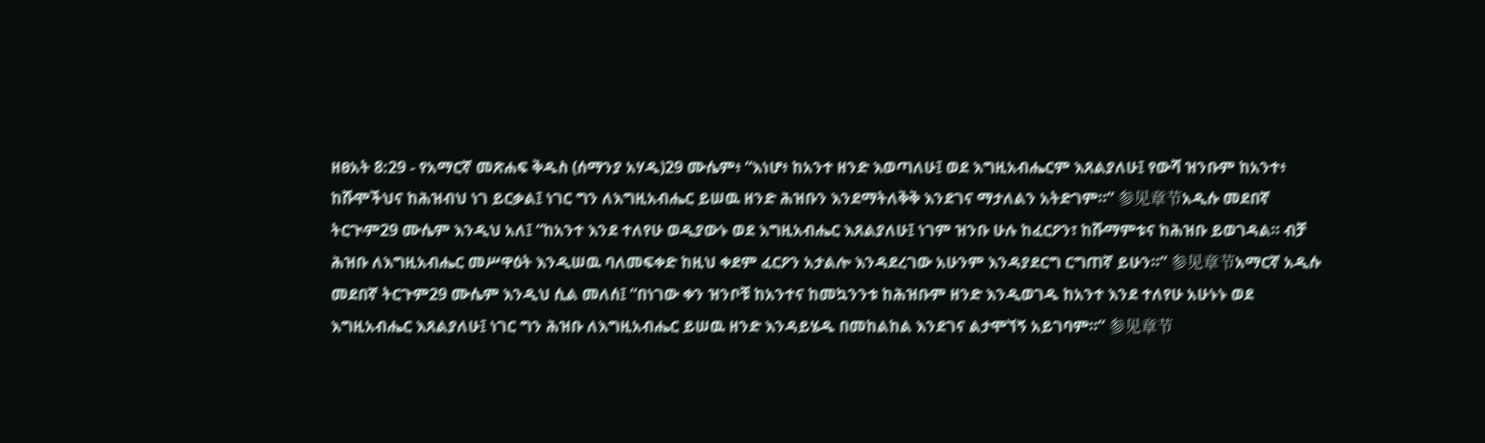ዘፀአት 8:29 - የአማርኛ መጽሐፍ ቅዱስ (ሰማንያ አሃዱ)29 ሙሴም፥ “እነሆ፥ ከአንተ ዘንድ እወጣለሁ፤ ወደ እግዚአብሔርም እጸልያለሁ፤ የውሻ ዝንቡም ከአንተ፥ ከሹሞችህና ከሕዝብህ ነገ ይርቃል፤ ነገር ግን ለእግዚአብሔር ይሠዉ ዘንድ ሕዝቡን እንደማትለቅቅ እንደገና ማታለልን አትድገም።” 参见章节አዲሱ መደበኛ ትርጒም29 ሙሴም እንዲህ አለ፤ “ከአንተ እንደ ተለየሁ ወዲያውኑ ወደ እግዚአብሔር እጸልያለሁ፤ ነገም ዝንቡ ሁሉ ከፈርዖን፣ ከሹማምቱና ከሕዝቡ ይወገዳል። ብቻ ሕዝቡ ለእግዚአብሔር መሥዋዕት እንዲሠዉ ባለመፍቀድ ከዚህ ቀደም ፈርዖን አታልሎ እንዳደረገው አሁንም እንዳያደርግ ርግጠኛ ይሁን።” 参见章节አማርኛ አዲሱ መደበኛ ትርጉም29 ሙሴም እንዲህ ሲል መለሰ፤ “በነገው ቀን ዝንቦቹ ከአንተና ከመኳንንቱ ከሕዝቡም ዘንድ እንዲወገዱ ከአንተ እንደ ተለየሁ አሁኑኑ ወደ እግዚአብሔር እጸልያለሁ፤ ነገር ግን ሕዝቡ ለእግዚአብሔር ይሠዉ ዘንድ እንዳይሄዱ በመከልከል እንደገና ልታሞኘኝ አይገባም።” 参见章节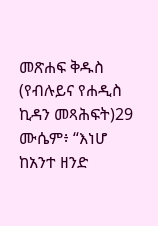መጽሐፍ ቅዱስ (የብሉይና የሐዲስ ኪዳን መጻሕፍት)29 ሙሴም፥ “እነሆ ከአንተ ዘንድ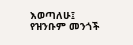እወጣለሁ፤ የዝንቡም መንጎች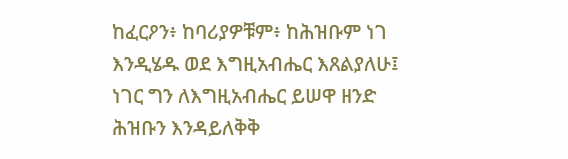ከፈርዖን፥ ከባሪያዎቹም፥ ከሕዝቡም ነገ እንዲሄዱ ወደ እግዚአብሔር እጸልያለሁ፤ ነገር ግን ለእግዚአብሔር ይሠዋ ዘንድ ሕዝቡን እንዳይለቅቅ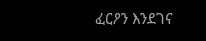ፈርዖን እንደገና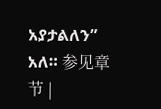አያታልለን” አለ። 参见章节 |